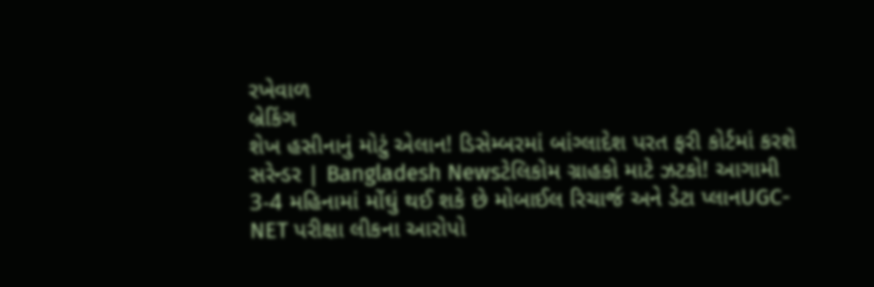રખેવાળ
બ્રેકિંગ
શેખ હસીનાનું મોટું એલાન! ડિસેમ્બરમાં બાંગ્લાદેશ પરત ફરી કોર્ટમાં કરશે સરેન્ડર | Bangladesh Newsટેલિકોમ ગ્રાહકો માટે ઝટકો! આગામી 3-4 મહિનામાં મોંઘું થઈ શકે છે મોબાઈલ રિચાર્જ અને ડેટા પ્લાનUGC-NET પરીક્ષા લીકના આરોપો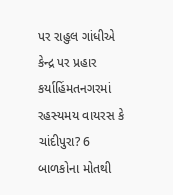પર રાહુલ ગાંધીએ કેન્દ્ર પર પ્રહાર કર્યાહિંમતનગરમાં રહસ્યમય વાયરસ કે ચાંદીપુરા? 6 બાળકોના મોતથી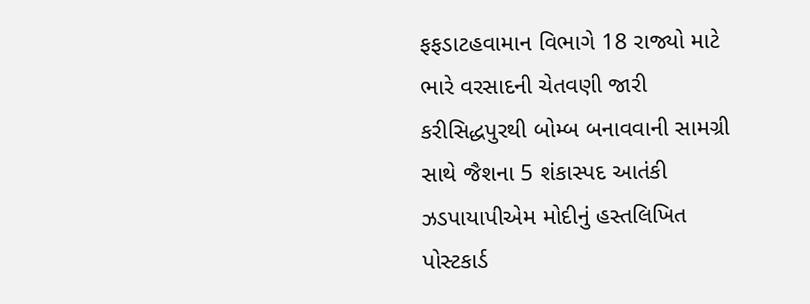ફફડાટહવામાન વિભાગે 18 રાજ્યો માટે ભારે વરસાદની ચેતવણી જારી કરીસિદ્ધપુરથી બોમ્બ બનાવવાની સામગ્રી સાથે જૈશના 5 શંકાસ્પદ આતંકી ઝડપાયાપીએમ મોદીનું હસ્તલિખિત પોસ્ટકાર્ડ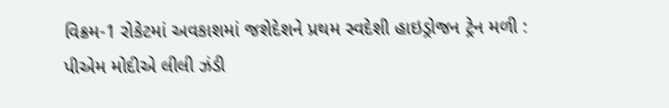વિક્રમ-1 રોકેટમાં અવકાશમાં જશેદેશને પ્રથમ સ્વદેશી હાઇડ્રોજન ટ્રેન મળી : પીએમ મોદીએ લીલી ઝંડી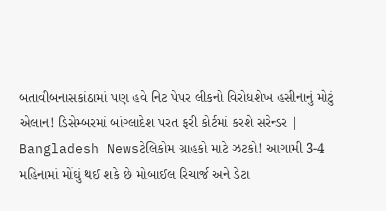બતાવીબનાસકાંઠામાં પણ હવે નિટ પેપર લીકનો વિરોધશેખ હસીનાનું મોટું એલાન! ડિસેમ્બરમાં બાંગ્લાદેશ પરત ફરી કોર્ટમાં કરશે સરેન્ડર | Bangladesh Newsટેલિકોમ ગ્રાહકો માટે ઝટકો! આગામી 3-4 મહિનામાં મોંઘું થઈ શકે છે મોબાઈલ રિચાર્જ અને ડેટા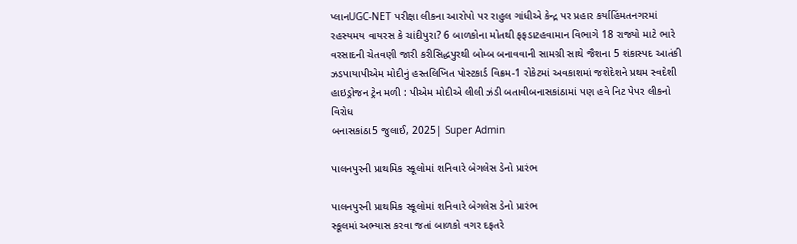પ્લાનUGC-NET પરીક્ષા લીકના આરોપો પર રાહુલ ગાંધીએ કેન્દ્ર પર પ્રહાર કર્યાહિંમતનગરમાં રહસ્યમય વાયરસ કે ચાંદીપુરા? 6 બાળકોના મોતથી ફફડાટહવામાન વિભાગે 18 રાજ્યો માટે ભારે વરસાદની ચેતવણી જારી કરીસિદ્ધપુરથી બોમ્બ બનાવવાની સામગ્રી સાથે જૈશના 5 શંકાસ્પદ આતંકી ઝડપાયાપીએમ મોદીનું હસ્તલિખિત પોસ્ટકાર્ડ વિક્રમ-1 રોકેટમાં અવકાશમાં જશેદેશને પ્રથમ સ્વદેશી હાઇડ્રોજન ટ્રેન મળી : પીએમ મોદીએ લીલી ઝંડી બતાવીબનાસકાંઠામાં પણ હવે નિટ પેપર લીકનો વિરોધ
બનાસકાંઠા5 જુલાઈ, 2025| Super Admin

પાલનપુરની પ્રાથમિક સ્કૂલોમાં શનિવારે બેગલેસ ડેનો પ્રારંભ

પાલનપુરની પ્રાથમિક સ્કૂલોમાં શનિવારે બેગલેસ ડેનો પ્રારંભ
સ્કૂલમાં અભ્યાસ કરવા જતાં બાળકો વગર દફતરે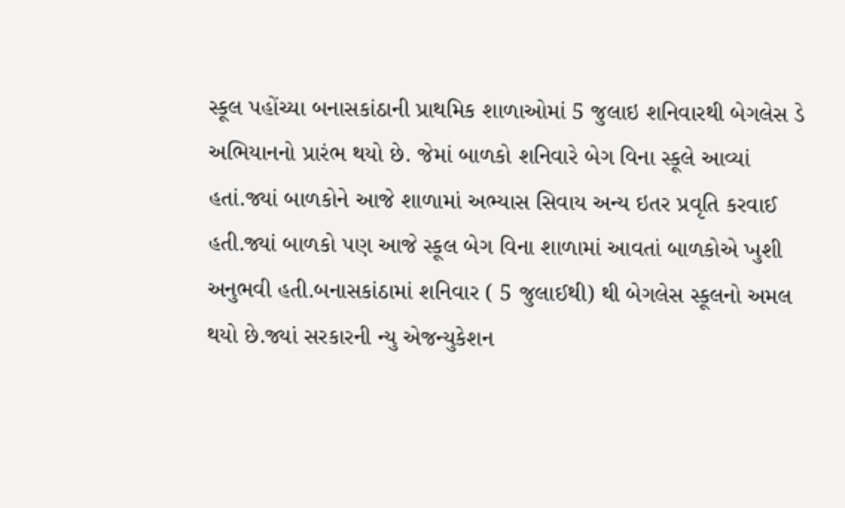સ્કૂલ પહોંચ્યા બનાસકાંઠાની પ્રાથમિક શાળાઓમાં 5 જુલાઇ શનિવારથી બેગલેસ ડે અભિયાનનો પ્રારંભ થયો છે. જેમાં બાળકો શનિવારે બેગ વિના સ્કૂલે આવ્યાં હતાં.જ્યાં બાળકોને આજે શાળામાં અભ્યાસ સિવાય અન્ય ઇતર પ્રવૃતિ કરવાઈ હતી.જ્યાં બાળકો પણ આજે સ્કૂલ બેગ વિના શાળામાં આવતાં બાળકોએ ખુશી અનુભવી હતી.બનાસકાંઠામાં શનિવાર ( 5 જુલાઈથી) થી બેગલેસ સ્કૂલનો અમલ થયો છે.જ્યાં સરકારની ન્યુ એજન્યુકેશન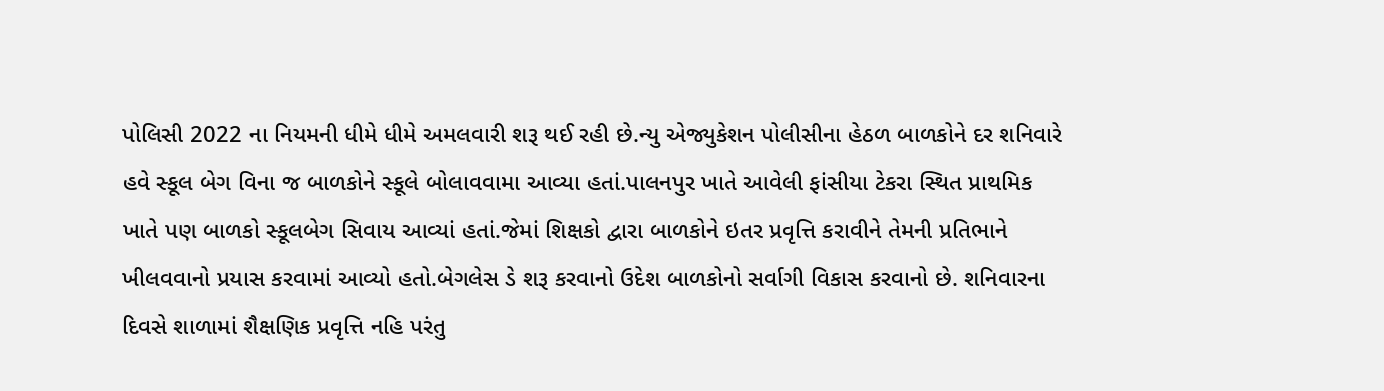પોલિસી 2022 ના નિયમની ધીમે ધીમે અમલવારી શરૂ થઈ રહી છે.ન્યુ એજ્યુકેશન પોલીસીના હેઠળ બાળકોને દર શનિવારે હવે સ્કૂલ બેગ વિના જ બાળકોને સ્કૂલે બોલાવવામા આવ્યા હતાં.પાલનપુર ખાતે આવેલી ફાંસીયા ટેકરા સ્થિત પ્રાથમિક ખાતે પણ બાળકો સ્કૂલબેગ સિવાય આવ્યાં હતાં.જેમાં શિક્ષકો દ્વારા બાળકોને ઇતર પ્રવૃત્તિ કરાવીને તેમની પ્રતિભાને ખીલવવાનો પ્રયાસ કરવામાં આવ્યો હતો.બેગલેસ ડે શરૂ કરવાનો ઉદેશ બાળકોનો સર્વાગી વિકાસ કરવાનો છે. શનિવારના દિવસે શાળામાં શૈક્ષણિક પ્રવૃત્તિ નહિ પરંતુ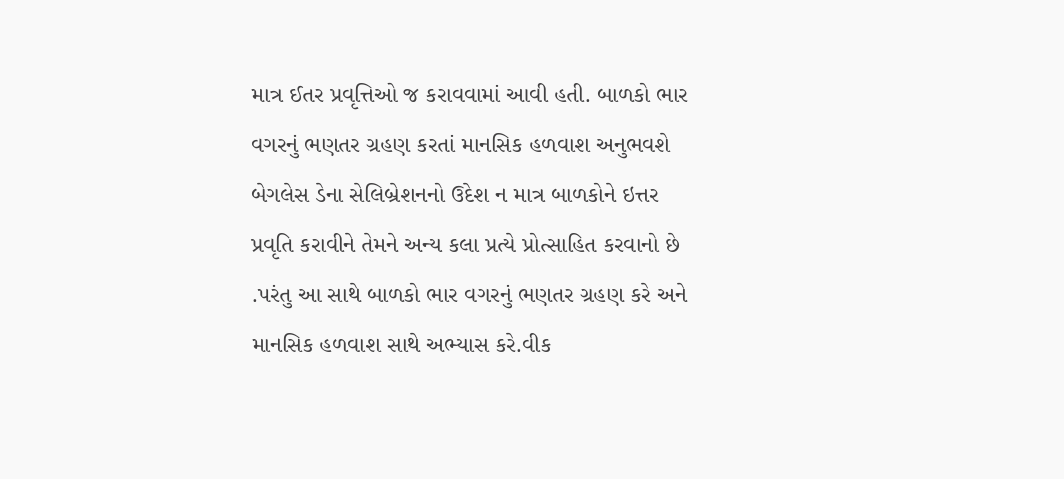માત્ર ઈતર પ્રવૃત્તિઓ જ કરાવવામાં આવી હતી. બાળકો ભાર વગરનું ભણતર ગ્રહણ કરતાં માનસિક હળવાશ અનુભવશે બેગલેસ ડેના સેલિબ્રેશનનો ઉદેશ ન માત્ર બાળકોને ઇત્તર પ્રવૃતિ કરાવીને તેમને અન્ય કલા પ્રત્યે પ્રોત્સાહિત કરવાનો છે .પરંતુ આ સાથે બાળકો ભાર વગરનું ભણતર ગ્રહણ કરે અને માનસિક હળવાશ સાથે અભ્યાસ કરે.વીક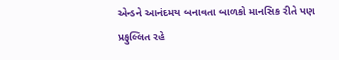એન્ડને આનંદમય બનાવતા બાળકો માનસિક રીતે પણ પ્રફુલ્લિત રહે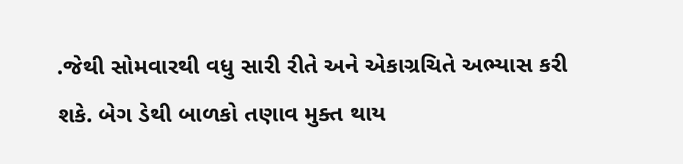.જેથી સોમવારથી વધુ સારી રીતે અને એકાગ્રચિતે અભ્યાસ કરી શકે. બેગ ડેથી બાળકો તણાવ મુક્ત થાય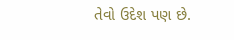તેવો ઉદેશ પણ છે.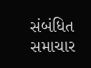સંબંધિત સમાચાર